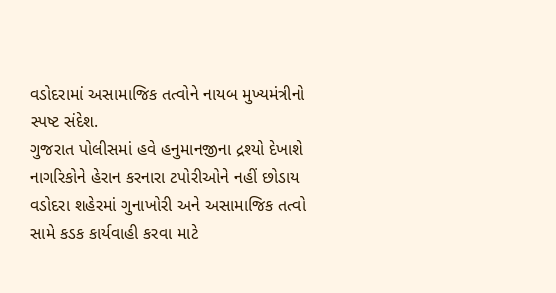વડોદરામાં અસામાજિક તત્વોને નાયબ મુખ્યમંત્રીનો સ્પષ્ટ સંદેશ.
ગુજરાત પોલીસમાં હવે હનુમાનજીના દ્રશ્યો દેખાશે
નાગરિકોને હેરાન કરનારા ટપોરીઓને નહીં છોડાય
વડોદરા શહેરમાં ગુનાખોરી અને અસામાજિક તત્વો સામે કડક કાર્યવાહી કરવા માટે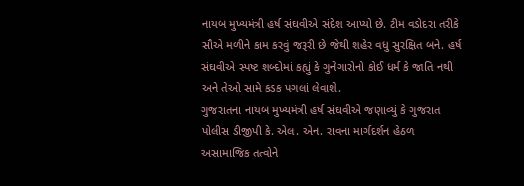નાયબ મુખ્યમંત્રી હર્ષ સંઘવીએ સંદેશ આપ્યો છે. ટીમ વડોદરા તરીકે સૌએ મળીને કામ કરવું જરૂરી છે જેથી શહેર વધુ સુરક્ષિત બને. હર્ષ સંઘવીએ સ્પષ્ટ શબ્દોમાં કહ્યું કે ગુનેગારોનો કોઈ ધર્મ કે જાતિ નથી અને તેઓ સામે કડક પગલાં લેવાશે.
ગુજરાતના નાયબ મુખ્યમંત્રી હર્ષ સંઘવીએ જણાવ્યું કે ગુજરાત પોલીસ ડીજીપી કે. એલ. એન. રાવના માર્ગદર્શન હેઠળ અસામાજિક તત્વોને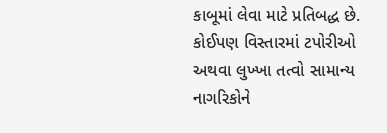કાબૂમાં લેવા માટે પ્રતિબદ્ધ છે. કોઈપણ વિસ્તારમાં ટપોરીઓ અથવા લુખ્ખા તત્વો સામાન્ય નાગરિકોને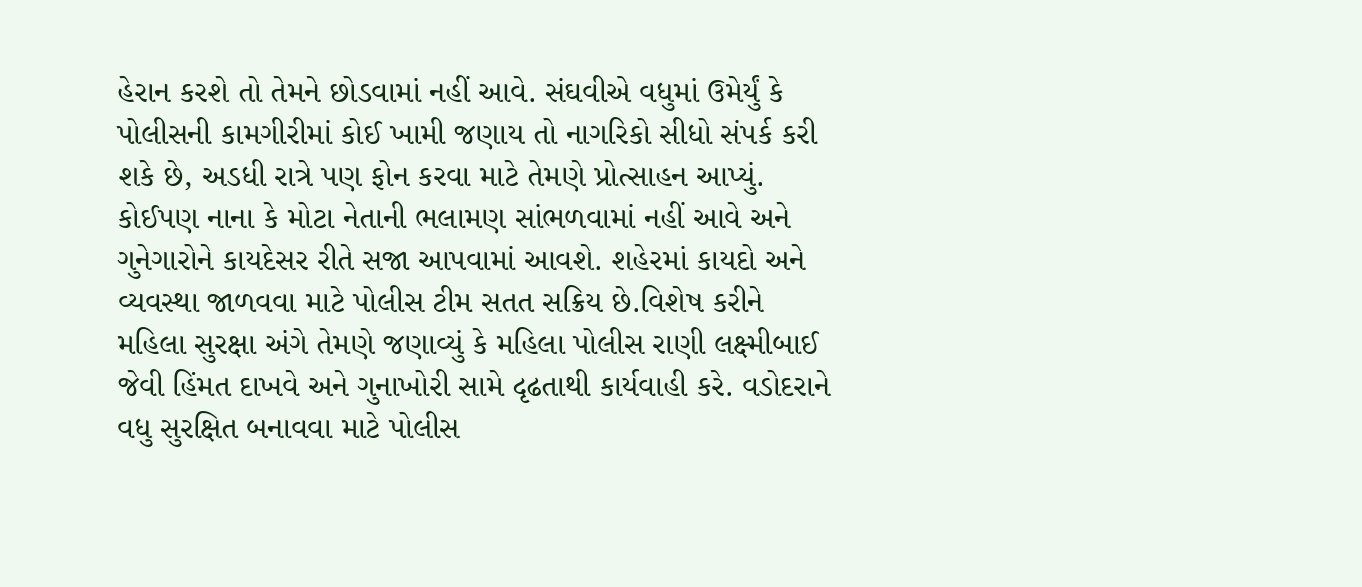હેરાન કરશે તો તેમને છોડવામાં નહીં આવે. સંઘવીએ વધુમાં ઉમેર્યું કે પોલીસની કામગીરીમાં કોઈ ખામી જણાય તો નાગરિકો સીધો સંપર્ક કરી શકે છે, અડધી રાત્રે પણ ફોન કરવા માટે તેમણે પ્રોત્સાહન આપ્યું.
કોઈપણ નાના કે મોટા નેતાની ભલામણ સાંભળવામાં નહીં આવે અને ગુનેગારોને કાયદેસર રીતે સજા આપવામાં આવશે. શહેરમાં કાયદો અને વ્યવસ્થા જાળવવા માટે પોલીસ ટીમ સતત સક્રિય છે.વિશેષ કરીને મહિલા સુરક્ષા અંગે તેમણે જણાવ્યું કે મહિલા પોલીસ રાણી લક્ષ્મીબાઈ જેવી હિંમત દાખવે અને ગુનાખોરી સામે દૃઢતાથી કાર્યવાહી કરે. વડોદરાને વધુ સુરક્ષિત બનાવવા માટે પોલીસ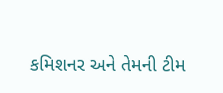કમિશનર અને તેમની ટીમ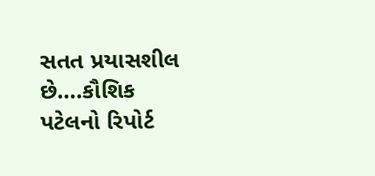સતત પ્રયાસશીલ છે….કૌશિક પટેલનો રિપોર્ટ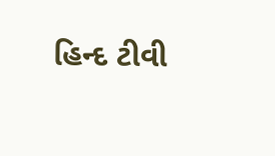હિન્દ ટીવી